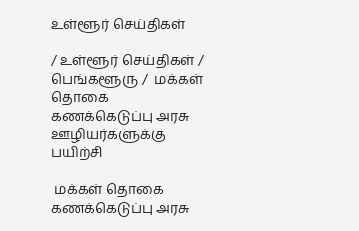உள்ளூர் செய்திகள்

/ உள்ளூர் செய்திகள் / பெங்களூரு /  மக்கள் தொகை கணக்கெடுப்பு அரசு ஊழியர்களுக்கு பயிற்சி

 மக்கள் தொகை கணக்கெடுப்பு அரசு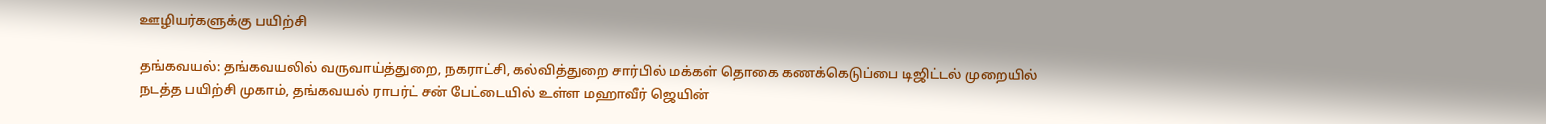ஊழியர்களுக்கு பயிற்சி

தங்கவயல்: தங்கவயலில் வருவாய்த்துறை, நகராட்சி, கல்வித்துறை சார்பில் மக்கள் தொகை கணக்கெடுப்பை டிஜிட்டல் முறையில் நடத்த பயிற்சி முகாம், தங்கவயல் ராபர்ட் சன் பேட்டையில் உள்ள மஹாவீர் ஜெயின்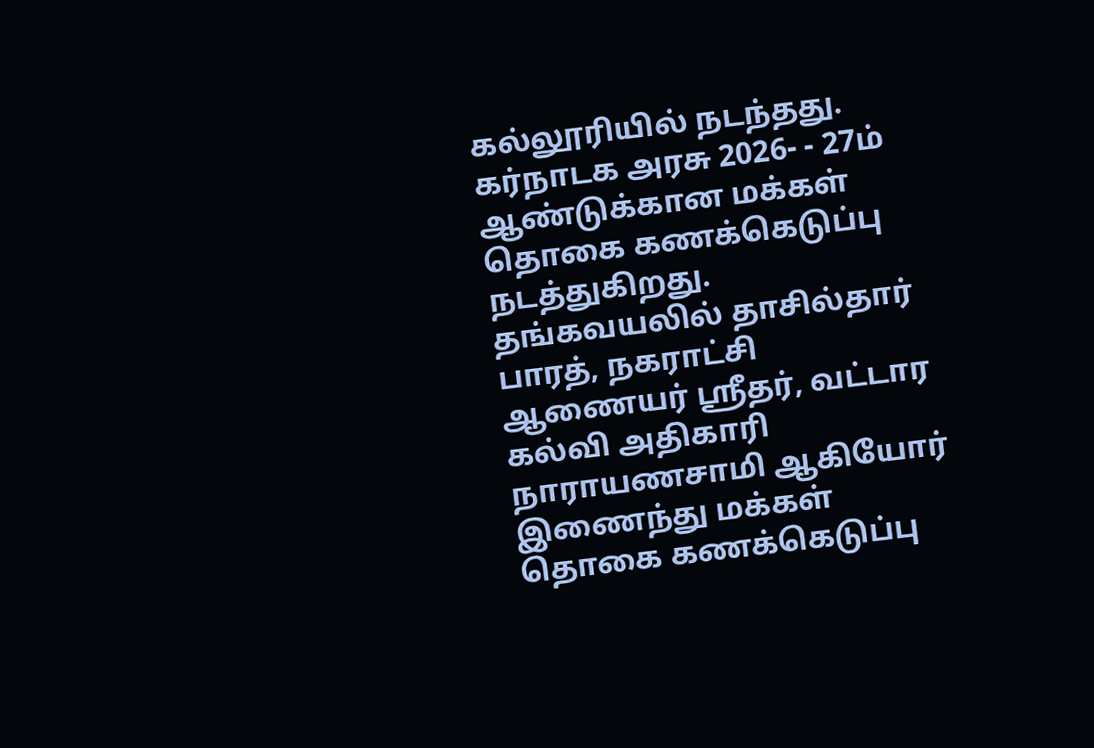கல்லூரியில் நடந்தது. கர்நாடக அரசு 2026- - 27ம் ஆண்டுக்கான மக்கள் தொகை கணக்கெடுப்பு நடத்துகிறது. தங்கவயலில் தாசில்தார் பாரத், நகராட்சி ஆணையர் ஸ்ரீதர், வட்டார கல்வி அதிகாரி நாராயணசாமி ஆகியோர் இணைந்து மக்கள் தொகை கணக்கெடுப்பு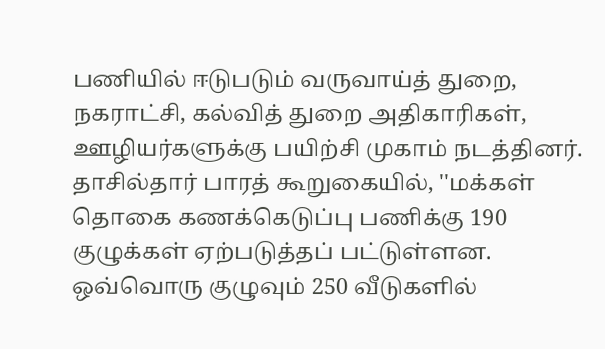பணியில் ஈடுபடும் வருவாய்த் துறை, நகராட்சி, கல்வித் துறை அதிகாரிகள், ஊழியர்களுக்கு பயிற்சி முகாம் நடத்தினர். தாசில்தார் பாரத் கூறுகையில், ''மக்கள் தொகை கணக்கெடுப்பு பணிக்கு 190 குழுக்கள் ஏற்படுத்தப் பட்டுள்ளன. ஒவ்வொரு குழுவும் 250 வீடுகளில்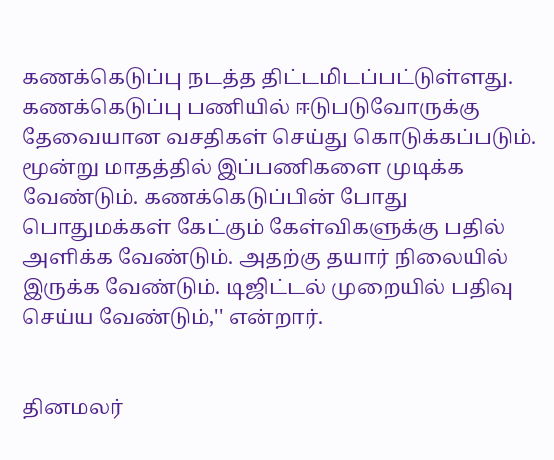கணக்கெடுப்பு நடத்த திட்டமிடப்பட்டுள்ளது. கணக்கெடுப்பு பணியில் ஈடுபடுவோருக்கு தேவையான வசதிகள் செய்து கொடுக்கப்படும். மூன்று மாதத்தில் இப்பணிகளை முடிக்க வேண்டும். கணக்கெடுப்பின் போது பொதுமக்கள் கேட்கும் கேள்விகளுக்கு பதில் அளிக்க வேண்டும். அதற்கு தயார் நிலையில் இருக்க வேண்டும். டிஜிட்டல் முறையில் பதிவு செய்ய வேண்டும்,'' என்றார்.


தினமலர்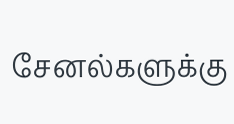சேனல்களுக்கு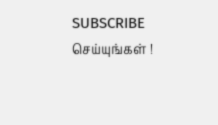SUBSCRIBE செய்யுங்கள் !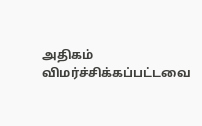அதிகம் விமர்ச்சிக்கப்பட்டவை